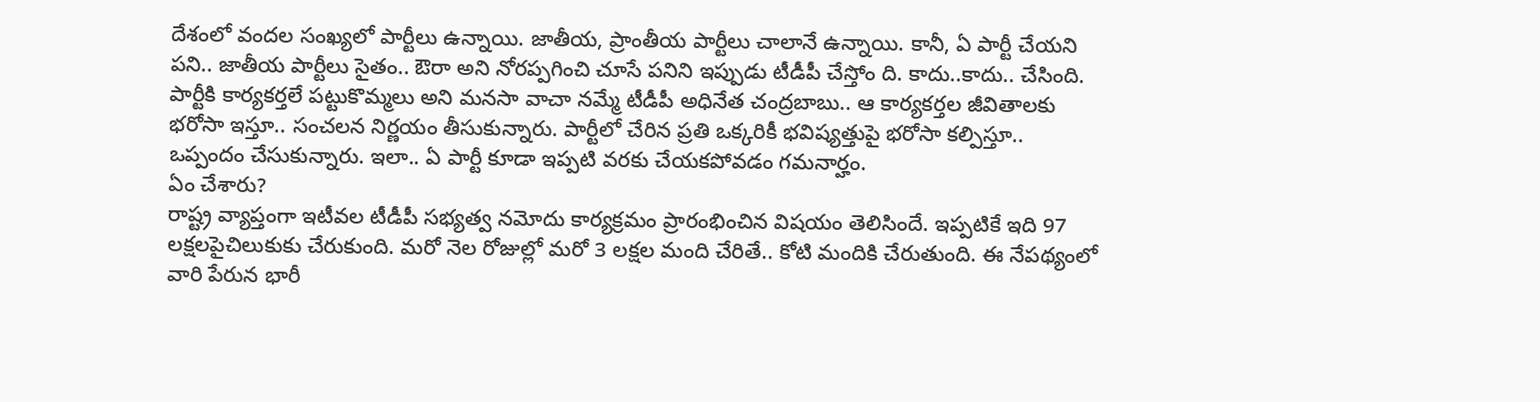దేశంలో వందల సంఖ్యలో పార్టీలు ఉన్నాయి. జాతీయ, ప్రాంతీయ పార్టీలు చాలానే ఉన్నాయి. కానీ, ఏ పార్టీ చేయని పని.. జాతీయ పార్టీలు సైతం.. ఔరా అని నోరప్పగించి చూసే పనిని ఇప్పుడు టీడీపీ చేస్తోం ది. కాదు..కాదు.. చేసింది.
పార్టీకి కార్యకర్తలే పట్టుకొమ్మలు అని మనసా వాచా నమ్మే టీడీపీ అధినేత చంద్రబాబు.. ఆ కార్యకర్తల జీవితాలకు భరోసా ఇస్తూ.. సంచలన నిర్ణయం తీసుకున్నారు. పార్టీలో చేరిన ప్రతి ఒక్కరికీ భవిష్యత్తుపై భరోసా కల్పిస్తూ.. ఒప్పందం చేసుకున్నారు. ఇలా.. ఏ పార్టీ కూడా ఇప్పటి వరకు చేయకపోవడం గమనార్హం.
ఏం చేశారు?
రాష్ట్ర వ్యాప్తంగా ఇటీవల టీడీపీ సభ్యత్వ నమోదు కార్యక్రమం ప్రారంభించిన విషయం తెలిసిందే. ఇప్పటికే ఇది 97 లక్షలపైచిలుకుకు చేరుకుంది. మరో నెల రోజుల్లో మరో 3 లక్షల మంది చేరితే.. కోటి మందికి చేరుతుంది. ఈ నేపథ్యంలో వారి పేరున భారీ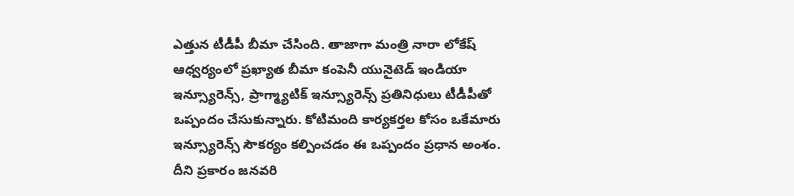ఎత్తున టీడీపీ బీమా చేసింది. తాజాగా మంత్రి నారా లోకేష్ ఆధ్వర్యంలో ప్రఖ్యాత బీమా కంపెనీ యునైటెడ్ ఇండియా ఇన్స్యూరెన్స్, ప్రాగ్మ్యాటిక్ ఇన్స్యూరెన్స్ ప్రతినిధులు టీడీపీతో ఒప్పందం చేసుకున్నారు. కోటిమంది కార్యకర్తల కోసం ఒకేమారు ఇన్స్యూరెన్స్ సౌకర్యం కల్పించడం ఈ ఒప్పందం ప్రధాన అంశం.
దీని ప్రకారం జనవరి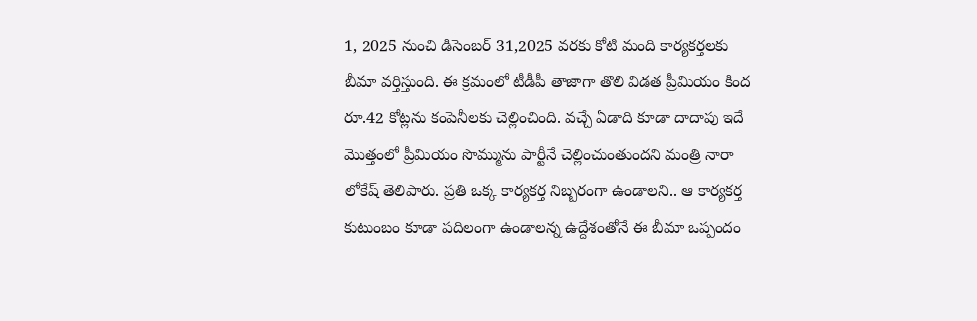1, 2025 నుంచి డిసెంబర్ 31,2025 వరకు కోటి మంది కార్యకర్తలకు బీమా వర్తిస్తుంది. ఈ క్రమంలో టీడీపీ తాజాగా తొలి విడత ప్రీమియం కింద రూ.42 కోట్లను కంపెనీలకు చెల్లించింది. వచ్చే ఏడాది కూడా దాదాపు ఇదే మొత్తంలో ప్రీమియం సొమ్మును పార్టీనే చెల్లించుంతుందని మంత్రి నారా లోకేష్ తెలిపారు. ప్రతి ఒక్క కార్యకర్త నిబ్బరంగా ఉండాలని.. ఆ కార్యకర్త కుటుంబం కూడా పదిలంగా ఉండాలన్న ఉద్దేశంతోనే ఈ బీమా ఒప్పందం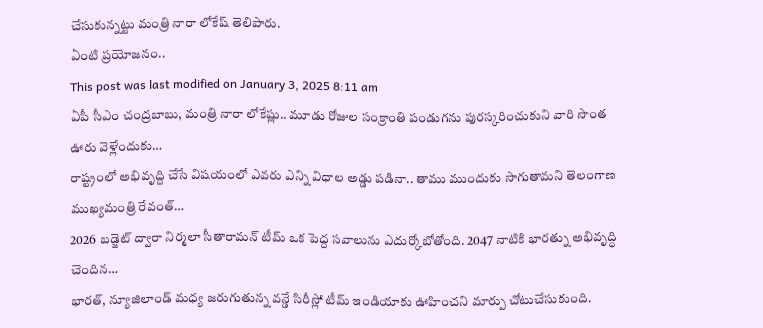చేసుకున్నట్టు మంత్రి నారా లోకేష్ తెలిపారు.
ఏంటి ప్రయోజనం..
This post was last modified on January 3, 2025 8:11 am
ఏపీ సీఎం చంద్రబాబు, మంత్రి నారా లోకేష్లు.. మూడు రోజుల సంక్రాంతి పండుగను పురస్కరించుకుని వారి సొంత ఊరు వెళ్లేందుకు…
రాష్ట్రంలో అభివృద్ది చేసే విషయంలో ఎవరు ఎన్ని విధాల అడ్డు పడినా.. తాము ముందుకు సాగుతామని తెలంగాణ ముఖ్యమంత్రి రేవంత్…
2026 బడ్జెట్ ద్వారా నిర్మలా సీతారామన్ టీమ్ ఒక పెద్ద సవాలును ఎదుర్కోబోతోంది. 2047 నాటికి భారత్ను అభివృద్ధి చెందిన…
భారత్, న్యూజిలాండ్ మధ్య జరుగుతున్న వన్డే సిరీస్లో టీమ్ ఇండియాకు ఊహించని మార్పు చోటుచేసుకుంది.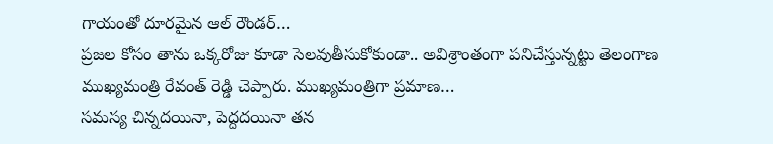గాయంతో దూరమైన ఆల్ రౌండర్…
ప్రజల కోసం తాను ఒక్కరోజు కూడా సెలవుతీసుకోకుండా.. అవిశ్రాంతంగా పనిచేస్తున్నట్టు తెలంగాణ ముఖ్యమంత్రి రేవంత్ రెడ్డి చెప్పారు. ముఖ్యమంత్రిగా ప్రమాణ…
సమస్య చిన్నదయినా, పెద్దదయినా తన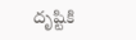దృష్టికి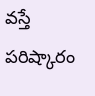వస్తే పరిష్కారం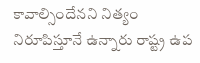కావాల్సిందేనని నిత్యం నిరూపిస్తూనే ఉన్నారు రాష్ట్ర ఉప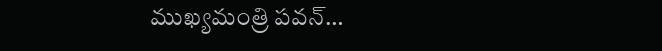ముఖ్యమంత్రి పవన్…